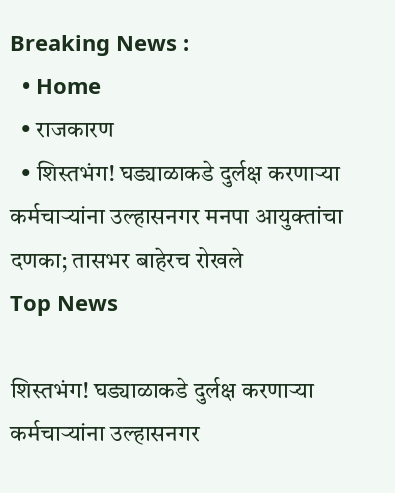Breaking News :
  • Home
  • राजकारण
  • शिस्तभंग! घड्याळाकडे दुर्लक्ष करणाऱ्या कर्मचाऱ्यांना उल्हासनगर मनपा आयुक्तांचा दणका; तासभर बाहेरच रोखले
Top News

शिस्तभंग! घड्याळाकडे दुर्लक्ष करणाऱ्या कर्मचाऱ्यांना उल्हासनगर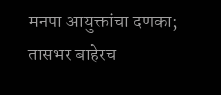मनपा आयुक्तांचा दणका; तासभर बाहेरच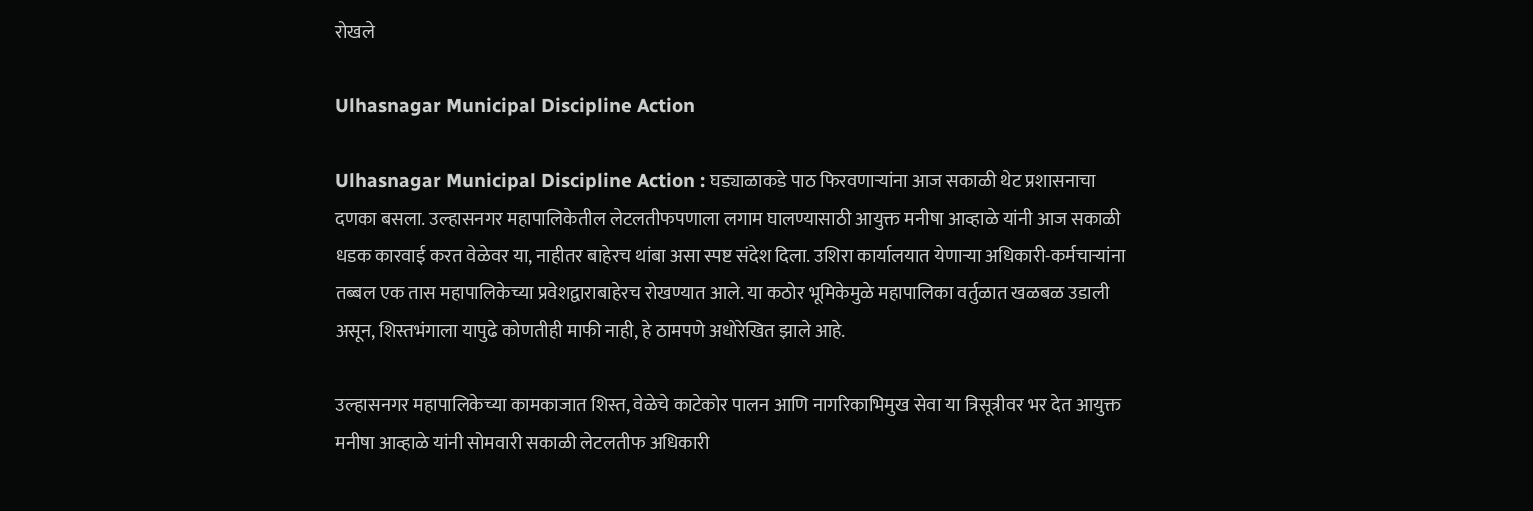रोखले

Ulhasnagar Municipal Discipline Action

Ulhasnagar Municipal Discipline Action : घड्याळाकडे पाठ फिरवणाऱ्यांना आज सकाळी थेट प्रशासनाचा दणका बसला. उल्हासनगर महापालिकेतील लेटलतीफपणाला लगाम घालण्यासाठी आयुक्त मनीषा आव्हाळे यांनी आज सकाळी धडक कारवाई करत वेळेवर या, नाहीतर बाहेरच थांबा असा स्पष्ट संदेश दिला. उशिरा कार्यालयात येणाऱ्या अधिकारी-कर्मचाऱ्यांना तब्बल एक तास महापालिकेच्या प्रवेशद्वाराबाहेरच रोखण्यात आले. या कठोर भूमिकेमुळे महापालिका वर्तुळात खळबळ उडाली असून, शिस्तभंगाला यापुढे कोणतीही माफी नाही, हे ठामपणे अधोरेखित झाले आहे.

उल्हासनगर महापालिकेच्या कामकाजात शिस्त, वेळेचे काटेकोर पालन आणि नागरिकाभिमुख सेवा या त्रिसूत्रीवर भर देत आयुक्त मनीषा आव्हाळे यांनी सोमवारी सकाळी लेटलतीफ अधिकारी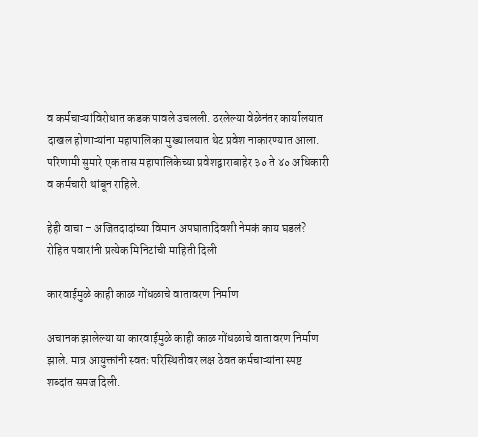व कर्मचाऱ्यांविरोधात कडक पावले उचलली. ठरलेल्या वेळेनंतर कार्यालयात दाखल होणाऱ्यांना महापालिका मुख्यालयात थेट प्रवेश नाकारण्यात आला. परिणामी सुमारे एक तास महापालिकेच्या प्रवेशद्वाराबाहेर ३० ते ४० अधिकारी व कर्मचारी थांबून राहिले.

हेही वाचा – अजितदादांच्या विमान अपघातादिवशी नेमकं काय घडलं? रोहित पवारांनी प्रत्येक मिनिटांची माहिती दिली

कारवाईमुळे काही काळ गोंधळाचे वातावरण निर्माण

अचानक झालेल्या या कारवाईमुळे काही काळ गोंधळाचे वातावरण निर्माण झाले. मात्र आयुक्तांनी स्वतः परिस्थितीवर लक्ष ठेवत कर्मचाऱ्यांना स्पष्ट शब्दांत समज दिली.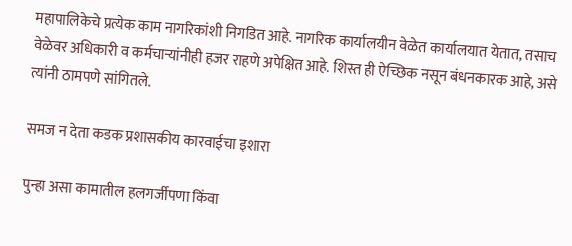महापालिकेचे प्रत्येक काम नागरिकांशी निगडित आहे. नागरिक कार्यालयीन वेळेत कार्यालयात येतात, तसाच वेळेवर अधिकारी व कर्मचाऱ्यांनीही हजर राहणे अपेक्षित आहे. शिस्त ही ऐच्छिक नसून बंधनकारक आहे, असे त्यांनी ठामपणे सांगितले.

समज न देता कडक प्रशासकीय कारवाईचा इशारा

पुन्हा असा कामातील हलगर्जीपणा किंवा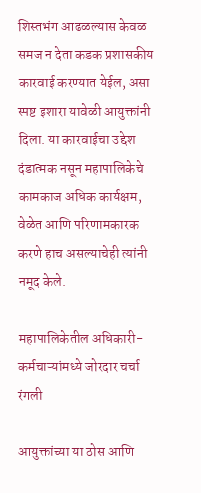शिस्तभंग आढळल्यास केवळ समज न देता कडक प्रशासकीय कारवाई करण्यात येईल, असा स्पष्ट इशारा यावेळी आयुक्तांनी दिला. या कारवाईचा उद्देश दंडात्मक नसून महापालिकेचे कामकाज अधिक कार्यक्षम, वेळेत आणि परिणामकारक करणे हाच असल्याचेही त्यांनी नमूद केले.

महापालिकेतील अधिकारी-कर्मचाऱ्यांमध्ये जोरदार चर्चा रंगली

आयुक्तांच्या या ठोस आणि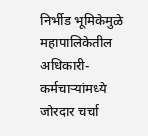निर्भीड भूमिकेमुळे महापालिकेतील अधिकारी-कर्मचाऱ्यांमध्ये जोरदार चर्चा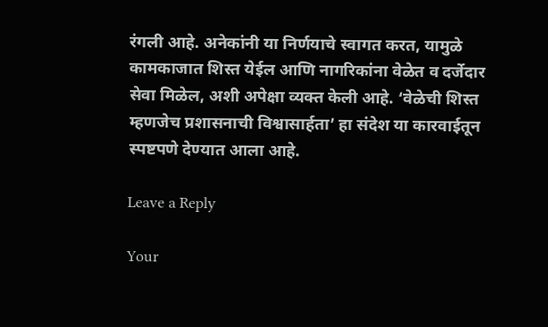रंगली आहे. अनेकांनी या निर्णयाचे स्वागत करत, यामुळे कामकाजात शिस्त येईल आणि नागरिकांना वेळेत व दर्जेदार सेवा मिळेल, अशी अपेक्षा व्यक्त केली आहे. ‘वेळेची शिस्त म्हणजेच प्रशासनाची विश्वासार्हता’ हा संदेश या कारवाईतून स्पष्टपणे देण्यात आला आहे.

Leave a Reply

Your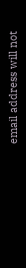email address will not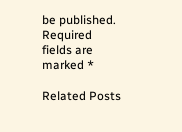be published. Required fields are marked *

Related Posts